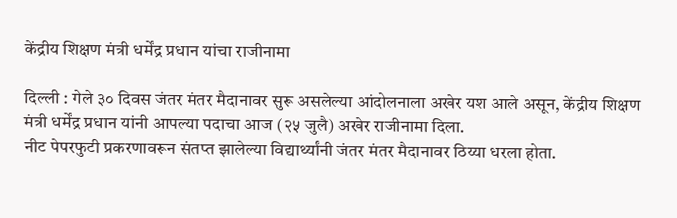केंद्रीय शिक्षण मंत्री धर्मेंद्र प्रधान यांचा राजीनामा

दिल्ली : गेले ३० दिवस जंतर मंतर मैदानावर सुरू असलेल्या आंदोलनाला अखेर यश आले असून, केंद्रीय शिक्षण मंत्री धर्मेंद्र प्रधान यांनी आपल्या पदाचा आज (२५ जुलै) अखेर राजीनामा दिला.
नीट पेपरफुटी प्रकरणावरून संतप्त झालेल्या विद्यार्थ्यांनी जंतर मंतर मैदानावर ठिय्या धरला होता.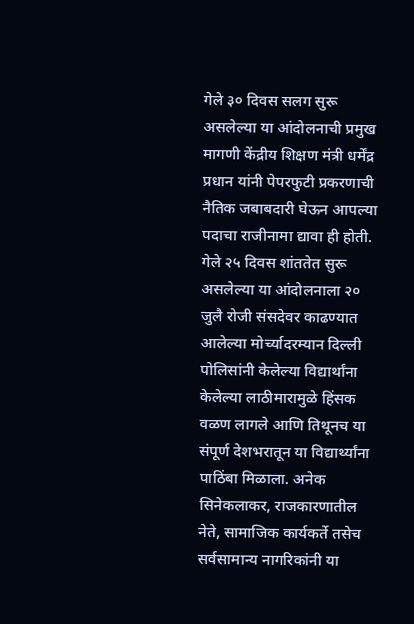गेले ३० दिवस सलग सुरू असलेल्या या आंदोलनाची प्रमुख मागणी केंद्रीय शिक्षण मंत्री धर्मेंद्र प्रधान यांनी पेपरफुटी प्रकरणाची नैतिक जबाबदारी घेऊन आपल्या पदाचा राजीनामा द्यावा ही होती. गेले २५ दिवस शांततेत सुरू असलेल्या या आंदोलनाला २० जुलै रोजी संसदेवर काढण्यात आलेल्या मोर्च्यादरम्यान दिल्ली पोलिसांनी केलेल्या विद्यार्थांना केलेल्या लाठीमारामुळे हिंसक वळण लागले आणि तिथूनच या संपूर्ण देशभरातून या विद्यार्थ्यांना पाठिंबा मिळाला. अनेक सिनेकलाकर, राजकारणातील नेते, सामाजिक कार्यकर्ते तसेच सर्वसामान्य नागरिकांनी या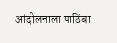आंदोलनाला पाठिंबा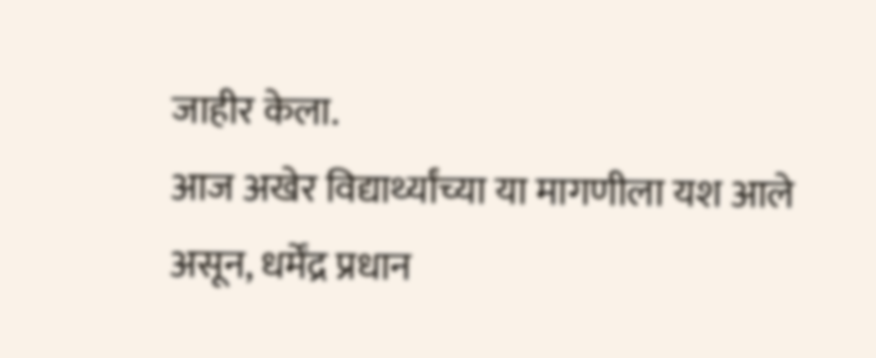जाहीर केला.
आज अखेर विद्यार्थ्यांच्या या मागणीला यश आले असून, धर्मेंद्र प्रधान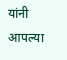यांनी आपल्या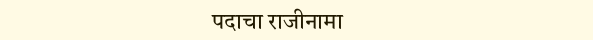पदाचा राजीनामा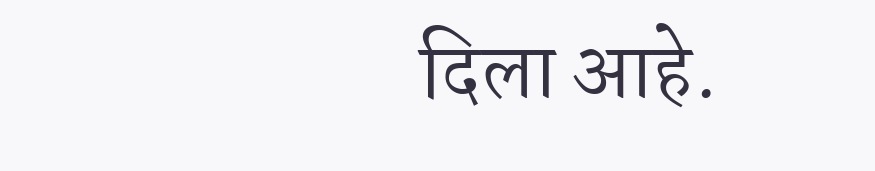दिला आहे.